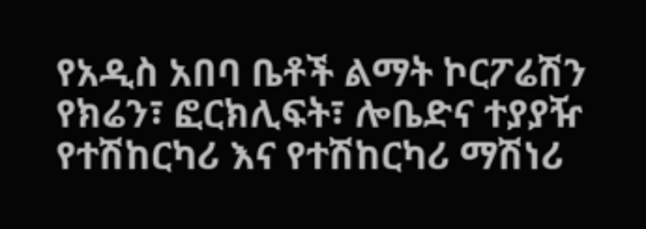የአዲስ አበባ ቤቶች ልማት ኮርፖሬሽን የክሬን፣ ፎርክሊፍት፣ ሎቤድና ተያያዥ የተሽከርካሪ እና የተሽከርካሪ ማሽነሪ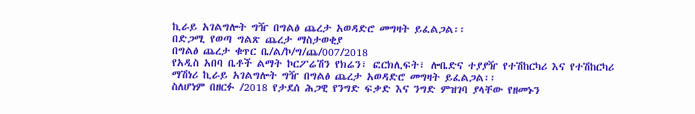ኪራይ አገልግሎት ግዥ በግልፅ ጨረታ አወዳድሮ መግዛት ይፈልጋል፡፡
በድጋሚ የወጣ ግልጽ ጨረታ ማስታወቂያ
በግልፅ ጨረታ ቁጥር ቤ/ል/ኮ/ግ/ጨ/007/2018
የአዲስ አበባ ቤቶች ልማት ኮርፖሬሽን የክሬን፣ ፎርክሊፍት፣ ሎቤድና ተያያዥ የተሽከርካሪ እና የተሽከርካሪ ማሽነሪ ኪራይ አገልግሎት ግዥ በግልፅ ጨረታ አወዳድሮ መግዛት ይፈልጋል፡፡
ስለሆነም በዘርፉ /2018 የታደሰ ሕጋዊ የንግድ ፍቃድ እና ንግድ ምዝገባ ያላቸው የዘመኑን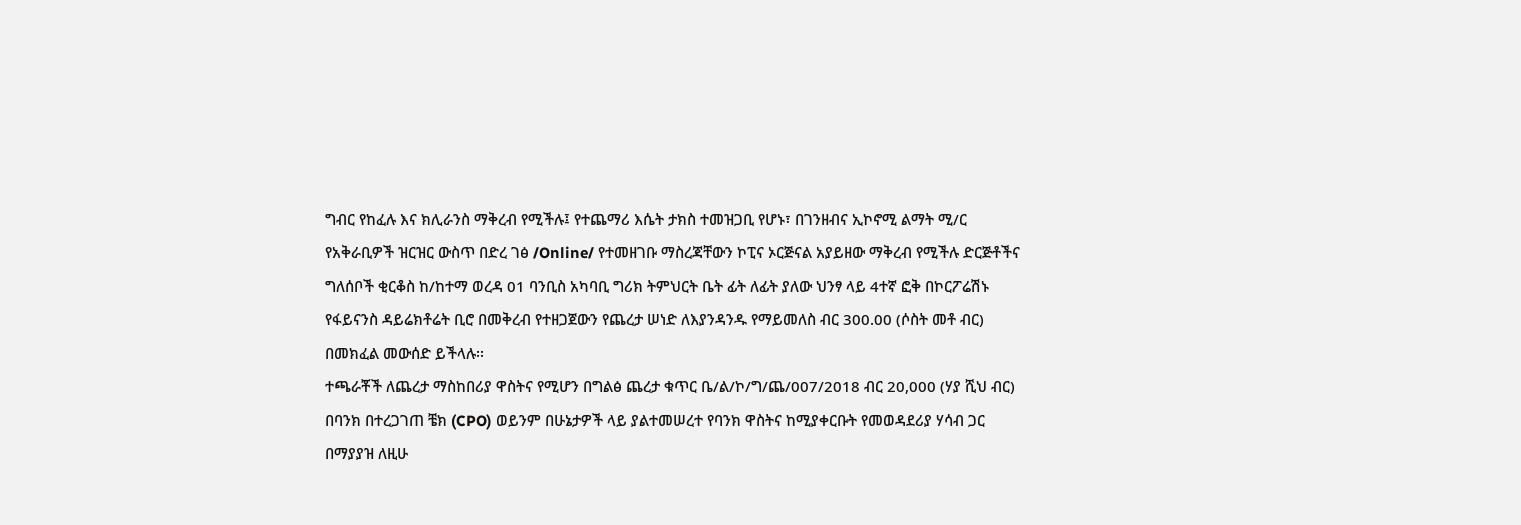ግብር የከፈሉ እና ክሊራንስ ማቅረብ የሚችሉ፤ የተጨማሪ እሴት ታክስ ተመዝጋቢ የሆኑ፣ በገንዘብና ኢኮኖሚ ልማት ሚ/ር የአቅራቢዎች ዝርዝር ውስጥ በድረ ገፅ /Online/ የተመዘገቡ ማስረጃቸውን ኮፒና ኦርጅናል አያይዘው ማቅረብ የሚችሉ ድርጅቶችና ግለሰቦች ቂርቆስ ከ/ከተማ ወረዳ 01 ባንቢስ አካባቢ ግሪክ ትምህርት ቤት ፊት ለፊት ያለው ህንፃ ላይ 4ተኛ ፎቅ በኮርፖሬሽኑ የፋይናንስ ዳይሬክቶሬት ቢሮ በመቅረብ የተዘጋጀውን የጨረታ ሠነድ ለእያንዳንዱ የማይመለስ ብር 300.00 (ሶስት መቶ ብር) በመክፈል መውሰድ ይችላሉ፡፡
ተጫራቾች ለጨረታ ማስከበሪያ ዋስትና የሚሆን በግልፅ ጨረታ ቁጥር ቤ/ል/ኮ/ግ/ጨ/007/2018 ብር 20,000 (ሃያ ሺህ ብር) በባንክ በተረጋገጠ ቼክ (CPO) ወይንም በሁኔታዎች ላይ ያልተመሠረተ የባንክ ዋስትና ከሚያቀርቡት የመወዳደሪያ ሃሳብ ጋር በማያያዝ ለዚሁ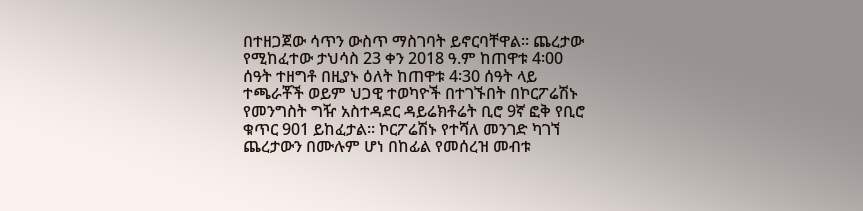በተዘጋጀው ሳጥን ውስጥ ማስገባት ይኖርባቸዋል፡፡ ጨረታው የሚከፈተው ታህሳስ 23 ቀን 2018 ዓ.ም ከጠዋቱ 4፡00 ሰዓት ተዘግቶ በዚያኑ ዕለት ከጠዋቱ 4፡30 ሰዓት ላይ ተጫራቾች ወይም ህጋዊ ተወካዮች በተገኙበት በኮርፖሬሽኑ የመንግስት ግዥ አስተዳደር ዳይሬክቶሬት ቢሮ 9ኛ ፎቅ የቢሮ ቁጥር 901 ይከፈታል፡፡ ኮርፖሬሽኑ የተሻለ መንገድ ካገኘ ጨረታውን በሙሉም ሆነ በከፊል የመሰረዝ መብቱ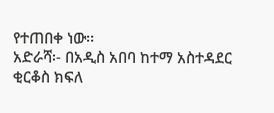የተጠበቀ ነው፡፡
አድራሻ፡- በአዲስ አበባ ከተማ አስተዳደር ቂርቆስ ክፍለ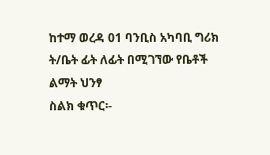ከተማ ወረዳ 01 ባንቢስ አካባቢ ግሪክ ት/ቤት ፊት ለፊት በሚገኘው የቤቶች ልማት ህንፃ
ስልክ ቁጥር፡-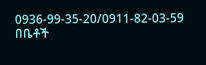0936-99-35-20/0911-82-03-59
በቤቶች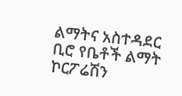ልማትና አስተዳደር ቢሮ የቤቶች ልማት ኮርፖሬሽን